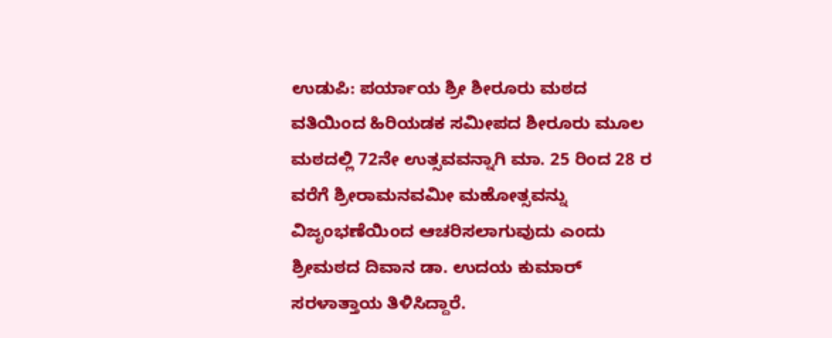ಉಡುಪಿ: ಪರ್ಯಾಯ ಶ್ರೀ ಶೀರೂರು ಮಠದ ವತಿಯಿಂದ ಹಿರಿಯಡಕ ಸಮೀಪದ ಶೀರೂರು ಮೂಲ ಮಠದಲ್ಲಿ 72ನೇ ಉತ್ಸವವನ್ನಾಗಿ ಮಾ. 25 ರಿಂದ 28 ರ ವರೆಗೆ ಶ್ರೀರಾಮನವಮೀ ಮಹೋತ್ಸವನ್ನು ವಿಜೃಂಭಣೆಯಿಂದ ಆಚರಿಸಲಾಗುವುದು ಎಂದು ಶ್ರೀಮಠದ ದಿವಾನ ಡಾ. ಉದಯ ಕುಮಾರ್ ಸರಳಾತ್ತಾಯ ತಿಳಿಸಿದ್ದಾರೆ.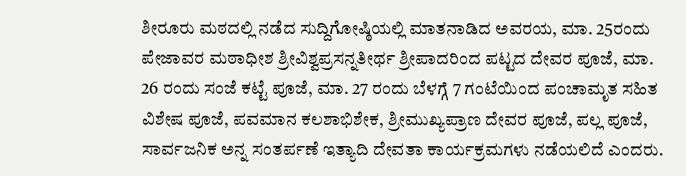ಶೀರೂರು ಮಠದಲ್ಲಿ ನಡೆದ ಸುದ್ದಿಗೋಷ್ಠಿಯಲ್ಲಿ ಮಾತನಾಡಿದ ಅವರಯ, ಮಾ. 25ರಂದು ಪೇಜಾವರ ಮಠಾಧೀಶ ಶ್ರೀವಿಶ್ವಪ್ರಸನ್ನತೀರ್ಥ ಶ್ರೀಪಾದರಿಂದ ಪಟ್ಟದ ದೇವರ ಪೂಜೆ, ಮಾ. 26 ರಂದು ಸಂಜೆ ಕಟ್ಟೆ ಪೂಜೆ, ಮಾ. 27 ರಂದು ಬೆಳಗ್ಗೆ 7 ಗಂಟೆಯಿಂದ ಪಂಚಾಮೃತ ಸಹಿತ ವಿಶೇಷ ಪೂಜೆ, ಪವಮಾನ ಕಲಶಾಭಿಶೇಕ, ಶ್ರೀಮುಖ್ಯಪ್ರಾಣ ದೇವರ ಪೂಜೆ, ಪಲ್ಲ ಪೂಜೆ, ಸಾರ್ವಜನಿಕ ಅನ್ನ ಸಂತರ್ಪಣೆ ಇತ್ಯಾದಿ ದೇವತಾ ಕಾರ್ಯಕ್ರಮಗಳು ನಡೆಯಲಿದೆ ಎಂದರು.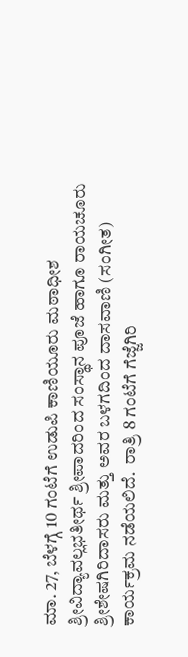ಮಾ. 27, ಬೆಳಗ್ಗೆ 10 ಗಂಟೆಗೆ ಉಡುಪಿ ಕಾಣಿಯೂರು ಮಠಾಧೀಶ ಶ್ರೀವಿದ್ಯಾವಲ್ಲಭತೀರ್ಥ ಶ್ರೀಪಾದರಿಂದ ಸಂಸ್ಥಾನ ಪೂಜೆ ಹಾಗೂ ರಾಯಚೂರು ಶ್ರೀಶೇಷಗಿರಿದಾಸರು ಮತ್ತು ಅವರ ಬಳಗದಿಂದ ದಾಸವಾಣಿ (ಸಂಗೀತ) ಕಾರ್ಯಕ್ರಮ ನಡೆಯಲಿದೆ.  ರಾತ್ರಿ 8 ಗಂಟೆಗೆ ಗೆಜ್ಜೆಗಿರಿ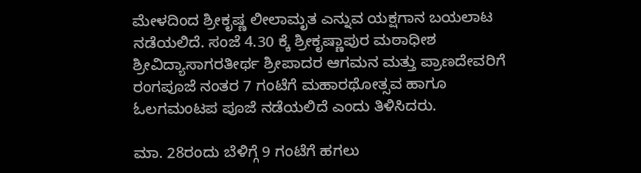ಮೇಳದಿಂದ ಶ್ರೀಕೃಷ್ಣ ಲೀಲಾಮೃತ ಎನ್ನುವ ಯಕ್ಷಗಾನ ಬಯಲಾಟ ನಡೆಯಲಿದೆ. ಸಂಜೆ 4.30 ಕ್ಕೆ ಶ್ರೀಕೃಷ್ಣಾಪುರ ಮಠಾಧೀಶ ಶ್ರೀವಿದ್ಯಾಸಾಗರತೀರ್ಥ ಶ್ರೀಪಾದರ ಆಗಮನ ಮತ್ತು ಪ್ರಾಣದೇವರಿಗೆ ರಂಗಪೂಜೆ ನಂತರ 7 ಗಂಟೆಗೆ ಮಹಾರಥೋತ್ಸವ ಹಾಗೂ ಓಲಗಮಂಟಪ ಪೂಜೆ ನಡೆಯಲಿದೆ ಎಂದು ತಿಳಿಸಿದರು.

ಮಾ. 28ರಂದು ಬೆಳಿಗ್ಗೆ 9 ಗಂಟೆಗೆ ಹಗಲು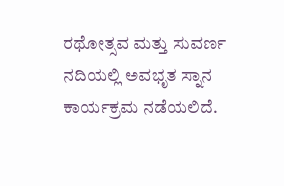ರಥೋತ್ಸವ ಮತ್ತು ಸುವರ್ಣ ನದಿಯಲ್ಲಿ ಅವಭೃತ ಸ್ನಾನ ಕಾರ್ಯಕ್ರಮ ನಡೆಯಲಿದೆ.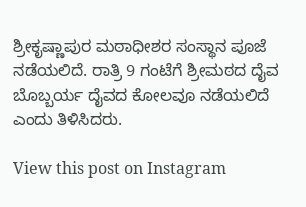ಶ್ರೀಕೃಷ್ಣಾಪುರ ಮಠಾಧೀಶರ ಸಂಸ್ಥಾನ ಪೂಜೆ ನಡೆಯಲಿದೆ. ರಾತ್ರಿ 9 ಗಂಟೆಗೆ ಶ್ರೀಮಠದ ದೈವ ಬೊಬ್ಬರ್ಯ ದೈವದ ಕೋಲವೂ ನಡೆಯಲಿದೆ ಎಂದು ತಿಳಿಸಿದರು.

View this post on Instagram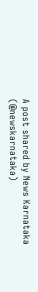A post shared by News Karnataka (@newskarnataka)